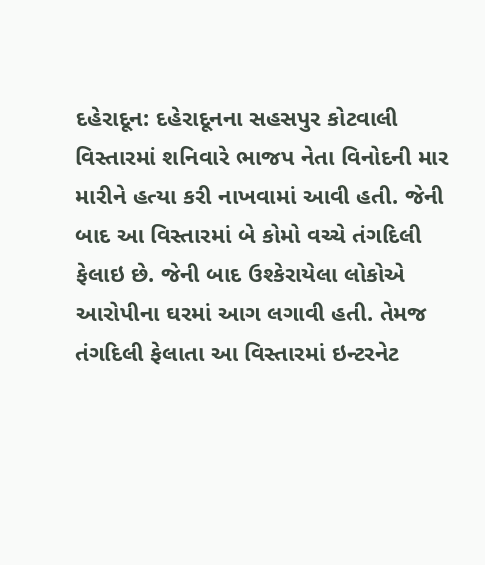દહેરાદૂન: દહેરાદૂનના સહસપુર કોટવાલી વિસ્તારમાં શનિવારે ભાજપ નેતા વિનોદની માર મારીને હત્યા કરી નાખવામાં આવી હતી. જેની બાદ આ વિસ્તારમાં બે કોમો વચ્ચે તંગદિલી ફેલાઇ છે. જેની બાદ ઉશ્કેરાયેલા લોકોએ આરોપીના ઘરમાં આગ લગાવી હતી. તેમજ તંગદિલી ફેલાતા આ વિસ્તારમાં ઇન્ટરનેટ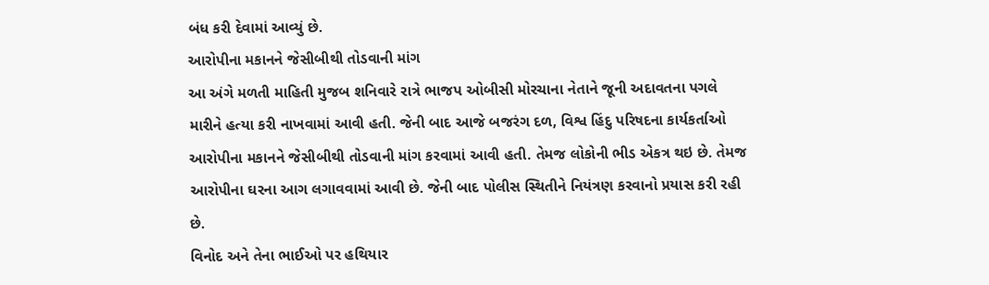બંધ કરી દેવામાં આવ્યું છે.
આરોપીના મકાનને જેસીબીથી તોડવાની માંગ
આ અંગે મળતી માહિતી મુજબ શનિવારે રાત્રે ભાજપ ઓબીસી મોરચાના નેતાને જૂની અદાવતના પગલે મારીને હત્યા કરી નાખવામાં આવી હતી. જેની બાદ આજે બજરંગ દળ, વિશ્વ હિંદુ પરિષદના કાર્યકર્તાઓ આરોપીના મકાનને જેસીબીથી તોડવાની માંગ કરવામાં આવી હતી. તેમજ લોકોની ભીડ એકત્ર થઇ છે. તેમજ આરોપીના ઘરના આગ લગાવવામાં આવી છે. જેની બાદ પોલીસ સ્થિતીને નિયંત્રણ કરવાનો પ્રયાસ કરી રહી છે.
વિનોદ અને તેના ભાઈઓ પર હથિયાર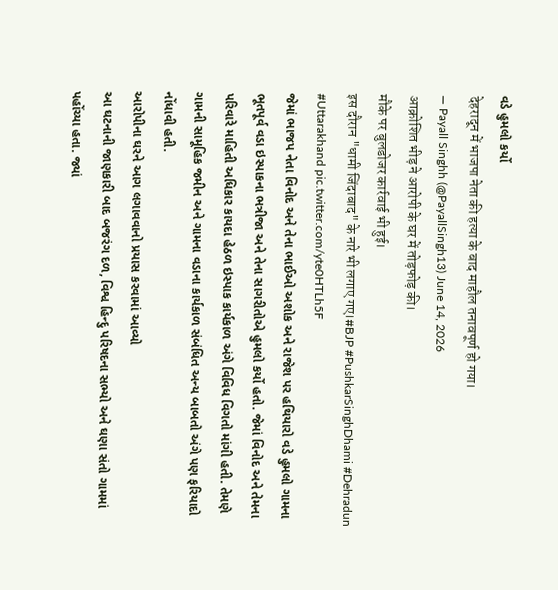વડે હુમલો કર્યો
देहरादून में भाजपा नेता की हत्या के बाद माहौल तनावपूर्ण हो गया।
— Payall Singhh (@PayallSingh13) June 14, 2026
आक्रोशित भीड़ ने आरोपी के घर में तोड़फोड़ की।
मौके पर बुलडोजर कार्रवाई भी हुई।
इस दौरान "धामी जिंदाबाद" के नारे भी लगाए गए।#BJP #PushkarSinghDhami #Dehradun #Uttarakhand pic.twitter.com/yte0HTLh5F
જેમાં ભાજપ નેતા વિનોદ અને તેના ભાઈઓ અશોક અને રાજેશ પર હથિયારો વડે હુમલો ગામના ભૂતપૂર્વ વડા ઇસ્પાકના ભત્રીજા અને તેના સાગરીતોએ હુમલો કર્યો હતો. જેમાં વિનોદ અને તેમના પરિવારે માહિતી અધિકાર કાયદા હેઠળ ઇસ્પાક કાર્યકાળ અંગે વિવિધ વિગતો માંગી હતી. તેમણે ગામની સામૂહિક જમીન અને ગામના વડાના કાર્યકાળ સંબંધિત અન્ય બાબતો અંગે પણ ફરિયાદો નોંધાવી હતી.
આરોપીના ઘરને આગ લગાવવાનો પ્રયાસ કરવામાં આવ્યો
આ ઘટનાની જાણકારી બાદ બજરંગ દળ, વિશ્વ હિન્દુ પરિષદના સભ્યો અને ઘણા સંતો ગામમાં પહોંચ્યા હતા. જ્યાં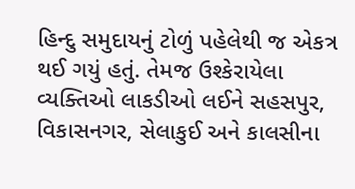હિન્દુ સમુદાયનું ટોળું પહેલેથી જ એકત્ર થઈ ગયું હતું. તેમજ ઉશ્કેરાયેલા વ્યક્તિઓ લાકડીઓ લઈને સહસપુર, વિકાસનગર, સેલાકુઈ અને કાલસીના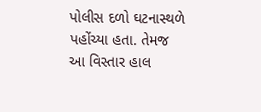પોલીસ દળો ઘટનાસ્થળે પહોંચ્યા હતા. તેમજ આ વિસ્તાર હાલ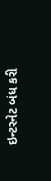ઇન્ટરનેટ બંધ કરી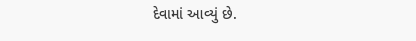દેવામાં આવ્યું છે.